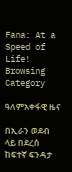Fana: At a Speed of Life!
Browsing Category

ዓለምአቀፋዊ ዜና

በኢራን ወደብ ላይ በደረሰ ከፍተኛ ፍንዳታ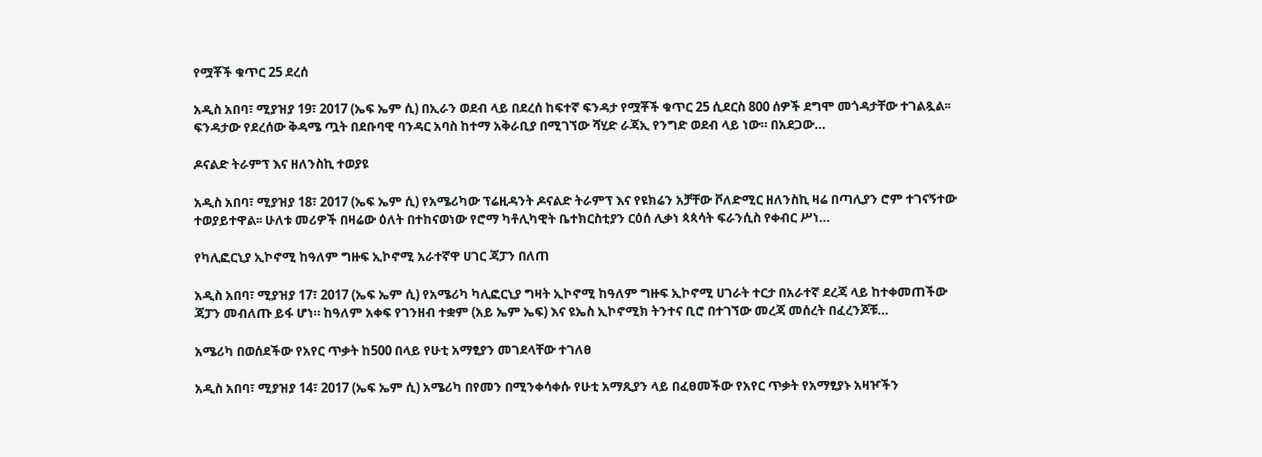የሟቾች ቁጥር 25 ደረሰ

አዲስ አበባ፣ ሚያዝያ 19፣ 2017 (ኤፍ ኤም ሲ) በኢራን ወደብ ላይ በደረሰ ከፍተኛ ፍንዳታ የሟቾች ቁጥር 25 ሲደርስ 800 ሰዎች ደግሞ መጎዳታቸው ተገልጿል፡፡ ፍንዳታው የደረሰው ቅዳሜ ጧት በደቡባዊ ባንዳር አባስ ከተማ አቅራቢያ በሚገኘው ሻሂድ ራጃኢ የንግድ ወደብ ላይ ነው። በአደጋው…

ዶናልድ ትራምፕ እና ዘለንስኪ ተወያዩ

አዲስ አበባ፣ ሚያዝያ 18፣ 2017 (ኤፍ ኤም ሲ) የአሜሪካው ፕሬዚዳንት ዶናልድ ትራምፕ እና የዩክሬን አቻቸው ቮለድሚር ዘለንስኪ ዛሬ በጣሊያን ሮም ተገናኝተው ተወያይተዋል፡፡ ሁለቱ መሪዎች በዛሬው ዕለት በተከናወነው የሮማ ካቶሊካዊት ቤተክርስቲያን ርዕሰ ሊቃነ ጳጳሳት ፍራንሲስ የቀብር ሥነ…

የካሊፎርኒያ ኢኮኖሚ ከዓለም ግዙፍ ኢኮኖሚ አራተኛዋ ሀገር ጃፓን በለጠ

አዲስ አበባ፣ ሚያዝያ 17፣ 2017 (ኤፍ ኤም ሲ) የአሜሪካ ካሊፎርኒያ ግዛት ኢኮኖሚ ከዓለም ግዙፍ ኢኮኖሚ ሀገራት ተርታ በአራተኛ ደረጃ ላይ ከተቀመጠችው ጃፓን መብለጡ ይፋ ሆነ። ከዓለም አቀፍ የገንዘብ ተቋም (አይ ኤም ኤፍ) እና ዩኤስ ኢኮኖሚክ ትንተና ቢሮ በተገኘው መረጃ መሰረት በፈረንጆቹ…

አሜሪካ በወሰደችው የአየር ጥቃት ከ500 በላይ የሁቲ አማፂያን መገደላቸው ተገለፀ

አዲስ አበባ፣ ሚያዝያ 14፣ 2017 (ኤፍ ኤም ሲ) አሜሪካ በየመን በሚንቀሳቀሱ የሁቲ አማጺያን ላይ በፈፀመችው የአየር ጥቃት የአማፂያኑ አዛዦችን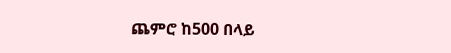ጨምሮ ከ500 በላይ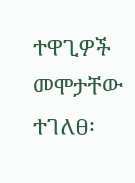ተዋጊዎች መሞታቸው ተገለፀ፡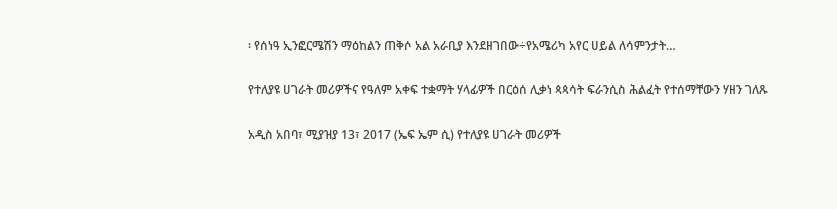፡ የሰነዓ ኢንፎርሜሽን ማዕከልን ጠቅሶ አል አራቢያ እንደዘገበው÷የአሜሪካ አየር ሀይል ለሳምንታት…

የተለያዩ ሀገራት መሪዎችና የዓለም አቀፍ ተቋማት ሃላፊዎች በርዕሰ ሊቃነ ጳጳሳት ፍራንሲስ ሕልፈት የተሰማቸውን ሃዘን ገለጹ

አዲስ አበባ፣ ሚያዝያ 13፣ 2017 (ኤፍ ኤም ሲ) የተለያዩ ሀገራት መሪዎች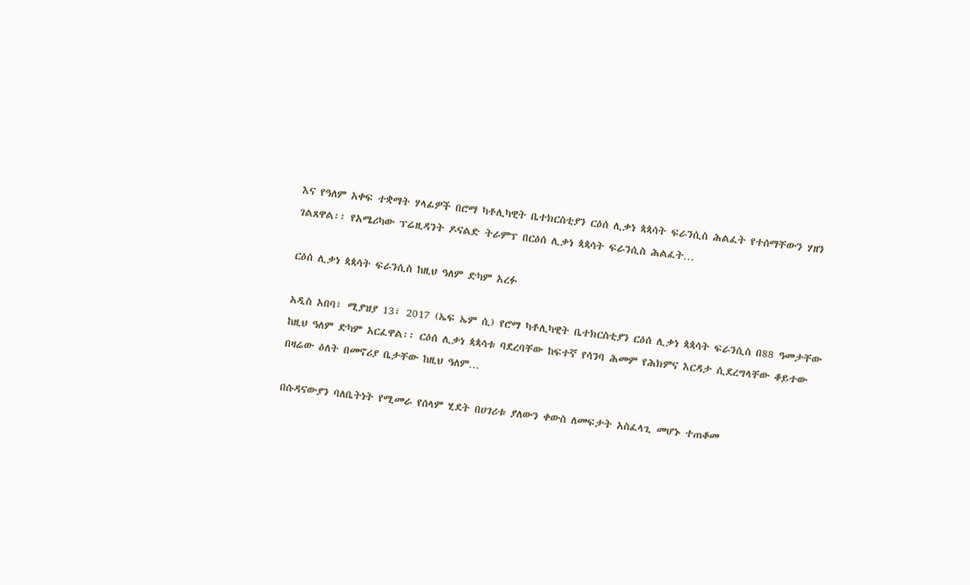እና የዓለም አቀፍ ተቋማት ሃላፊዎች በሮማ ካቶሊካዊት ቤተክርስቲያን ርዕሰ ሊቃነ ጳጳሳት ፍራንሲስ ሕልፈት የተሰማቸውን ሃዘን ገልጸዋል፡፡ የአሜሪካው ፕሬዚዳንት ዶናልድ ትራምፕ በርዕሰ ሊቃነ ጳጳሳት ፍራንሲስ ሕልፈት…

ርዕሰ ሊቃነ ጳጳሳት ፍራንሲስ ከዚህ ዓለም ድካም አረፉ

አዲስ አበባ፣ ሚያዝያ 13፣ 2017 (ኤፍ ኤም ሲ) የሮማ ካቶሊካዊት ቤተክርስቲያን ርዕሰ ሊቃነ ጳጳሳት ፍራንሲስ በ88 ዓመታቸው ከዚህ ዓለም ድካም አርፈዋል፡፡ ርዕሰ ሊቃነ ጳጳሳቱ ባደረባቸው ከፍተኛ የሳንባ ሕመም የሕክምና እርዳታ ሲደረግላቸው ቆይተው በዛሬው ዕለት በመኖሪያ ቤታቸው ከዚህ ዓለም…

በሱዳናውያን ባለቤትነት የሚመራ የሰላም ሂደት በሀገሪቱ ያለውን ቀውስ ለመፍታት አስፈላጊ መሆኑ ተጠቆመ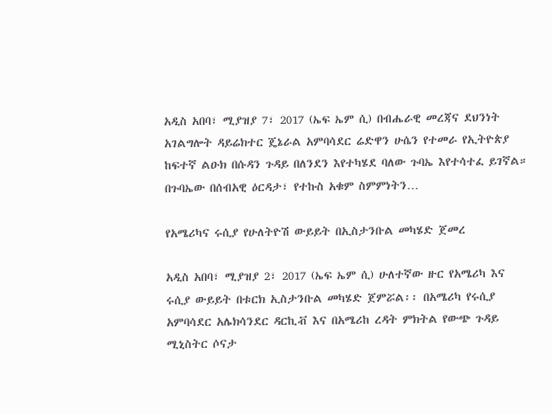አዲስ አበባ፣ ሚያዝያ 7፣ 2017 (ኤፍ ኤም ሲ) በብሔራዊ መረጃና ደህንነት አገልግሎት ዳይሬክተር ጄኔራል አምባሳደር ሬድዋን ሁሴን የተመራ የኢትዮጵያ ከፍተኛ ልዑክ በሱዳን ጉዳይ በለንደን እየተካሄደ ባለው ጉባኤ እየተሳተፈ ይገኛል። በጉባኤው በሰብአዊ ዕርዳታ፣ የተኩስ አቁም ስምምነትን…

የአሜሪካና ሩሲያ የሁለትዮሽ ውይይት በኢስታንቡል መካሄድ ጀመረ

አዲስ አበባ፣ ሚያዝያ 2፣ 2017 (ኤፍ ኤም ሲ) ሁለተኛው ዙር የአሜሪካ እና ሩሲያ ውይይት በቱርክ ኢስታንቡል መካሄድ ጀምሯል፡፡ በአሜሪካ የሩሲያ አምባሳደር አሌክሳንደር ዳርኪቭ እና በአሜሪከ ረዳት ምክትል የውጭ ጉዳይ ሚኒስትር ሶናታ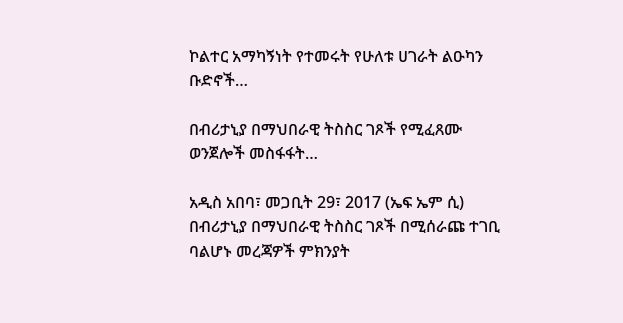ኮልተር አማካኝነት የተመሩት የሁለቱ ሀገራት ልዑካን ቡድኖች…

በብሪታኒያ በማህበራዊ ትስስር ገጾች የሚፈጸሙ ወንጀሎች መስፋፋት…

አዲስ አበባ፣ መጋቢት 29፣ 2017 (ኤፍ ኤም ሲ) በብሪታኒያ በማህበራዊ ትስስር ገጾች በሚሰራጩ ተገቢ ባልሆኑ መረጃዎች ምክንያት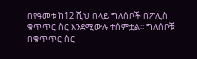በየዓመቱ ከ12 ሺህ በላይ ግለሰቦች በፖሊስ ቁጥጥር ስር እንደሚውሉ ተሰምቷል፡፡ ግለሰቦቹ በቁጥጥር ስር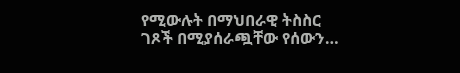የሚውሉት በማህበራዊ ትስስር ገጾች በሚያሰራጯቸው የሰውን…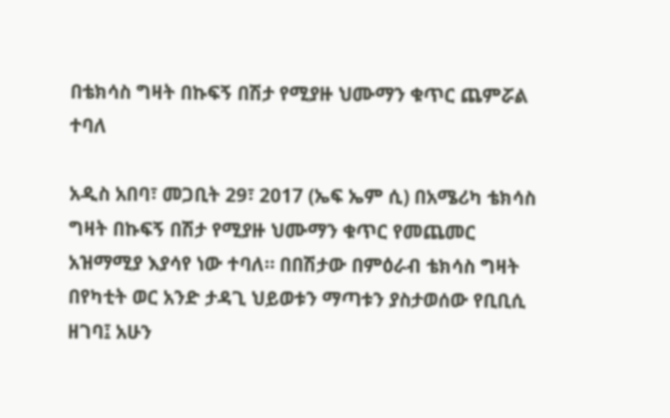በቴክሳስ ግዛት በኩፍኝ በሽታ የሚያዙ ህሙማን ቁጥር ጨምሯል ተባለ

አዲስ አበባ፣ መጋቢት 29፣ 2017 (ኤፍ ኤም ሲ) በአሜሪካ ቴክሳስ ግዛት በኩፍኝ በሽታ የሚያዙ ህሙማን ቁጥር የመጨመር አዝማሚያ እያሳየ ነው ተባለ። በበሽታው በምዕራብ ቴክሳስ ግዛት በየካቲት ወር አንድ ታዳጊ ህይወቱን ማጣቱን ያስታወሰው የቢቢሲ ዘገባ፤ አሁን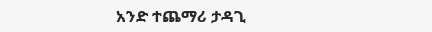አንድ ተጨማሪ ታዳጊ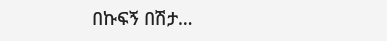በኩፍኝ በሽታ…